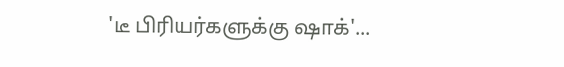'டீ பிரியர்களுக்கு ஷாக்'...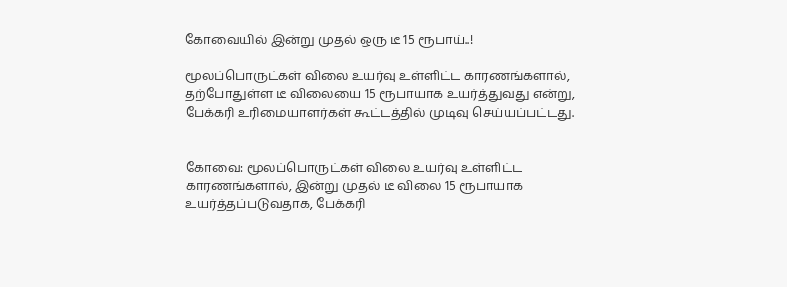கோவையில் இன்று முதல் ஒரு டீ 15 ரூபாய்..!

மூலப்பொருட்கள் விலை உயர்வு உள்ளிட்ட காரணங்களால், தற்போதுள்ள டீ விலையை 15 ரூபாயாக உயர்த்துவது என்று, பேக்கரி உரிமையாளர்கள் கூட்டத்தில் முடிவு செய்யப்பட்டது.


கோவை: மூலப்பொருட்கள் விலை உயர்வு உள்ளிட்ட காரணங்களால், இன்று முதல் டீ விலை 15 ரூபாயாக உயர்த்தப்படுவதாக, பேக்கரி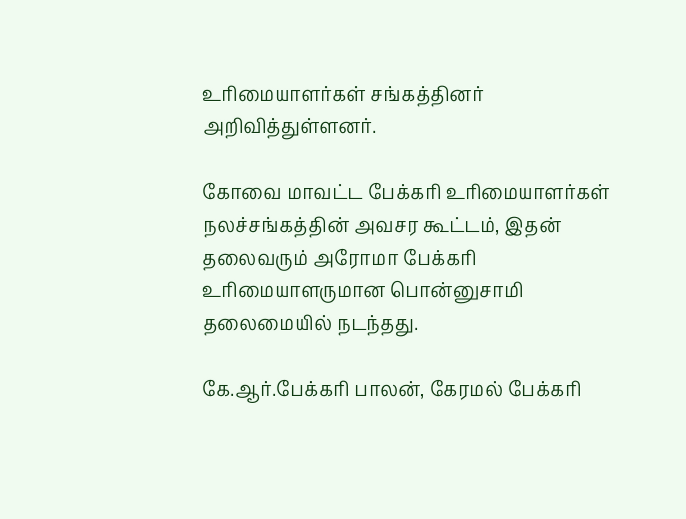உரிமையாளர்கள் சங்கத்தினர் அறிவித்துள்ளனர்.

கோவை மாவட்ட பேக்கரி உரிமையாளர்கள் நலச்சங்கத்தின் அவசர கூட்டம், இதன் தலைவரும் அரோமா பேக்கரி உரிமையாளருமான பொன்னுசாமி தலைமையில் நடந்தது.

கே.ஆர்.பேக்கரி பாலன், கேரமல் பேக்கரி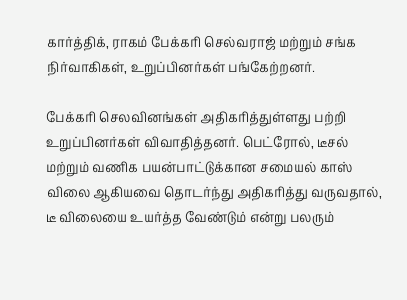கார்த்திக், ராகம் பேக்கரி செல்வராஜ் மற்றும் சங்க நிர்வாகிகள், உறுப்பினர்கள் பங்கேற்றனர்.

பேக்கரி செலவினங்கள் அதிகரித்துள்ளது பற்றி உறுப்பினர்கள் விவாதித்தனர். பெட்ரோல், டீசல் மற்றும் வணிக பயன்பாட்டுக்கான சமையல் காஸ் விலை ஆகியவை தொடர்ந்து அதிகரித்து வருவதால், டீ விலையை உயர்த்த வேண்டும் என்று பலரும்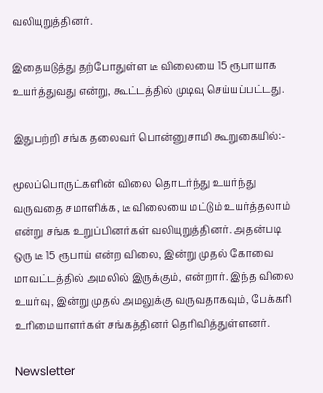வலியுறுத்தினர்.

இதையடுத்து தற்போதுள்ள டீ விலையை 15 ரூபாயாக உயர்த்துவது என்று, கூட்டத்தில் முடிவு செய்யப்பட்டது.

இதுபற்றி சங்க தலைவர் பொன்னுசாமி கூறுகையில்:-

மூலப்பொருட்களின் விலை தொடர்ந்து உயர்ந்து வருவதை சமாளிக்க, டீ விலையை மட்டும் உயர்த்தலாம் என்று சங்க உறுப்பினர்கள் வலியுறுத்தினர். அதன்படி ஒரு டீ 15 ரூபாய் என்ற விலை, இன்று முதல் கோவை மாவட்டத்தில் அமலில் இருக்கும், என்றார். இந்த விலை உயர்வு, இன்று முதல் அமலுக்கு வருவதாகவும், பேக்கரி உரிமையாளர்கள் சங்கத்தினர் தெரிவித்துள்ளனர்.

Newsletter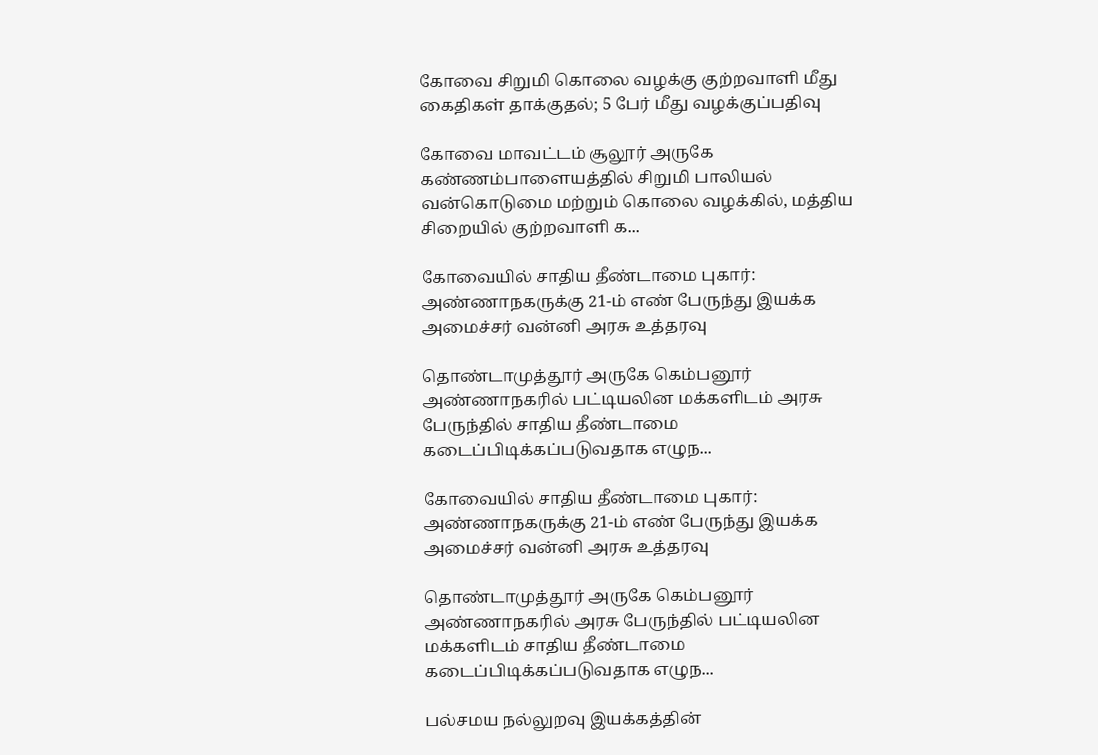கோவை சிறுமி கொலை வழக்கு குற்றவாளி மீது கைதிகள் தாக்குதல்; 5 பேர் மீது வழக்குப்பதிவு

கோவை மாவட்டம் சூலூர் அருகே கண்ணம்பாளையத்தில் சிறுமி பாலியல் வன்கொடுமை மற்றும் கொலை வழக்கில், மத்திய சிறையில் குற்றவாளி க...

கோவையில் சாதிய தீண்டாமை புகார்: அண்ணாநகருக்கு 21-ம் எண் பேருந்து இயக்க அமைச்சர் வன்னி அரசு உத்தரவு

தொண்டாமுத்தூர் அருகே கெம்பனூர் அண்ணாநகரில் பட்டியலின மக்களிடம் அரசு பேருந்தில் சாதிய தீண்டாமை கடைப்பிடிக்கப்படுவதாக எழுந...

கோவையில் சாதிய தீண்டாமை புகார்: அண்ணாநகருக்கு 21-ம் எண் பேருந்து இயக்க அமைச்சர் வன்னி அரசு உத்தரவு

தொண்டாமுத்தூர் அருகே கெம்பனூர் அண்ணாநகரில் அரசு பேருந்தில் பட்டியலின மக்களிடம் சாதிய தீண்டாமை கடைப்பிடிக்கப்படுவதாக எழுந...

பல்சமய நல்லுறவு இயக்கத்தின்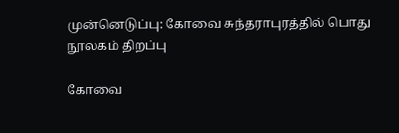முன்னெடுப்பு: கோவை சுந்தராபுரத்தில் பொது நூலகம் திறப்பு

கோவை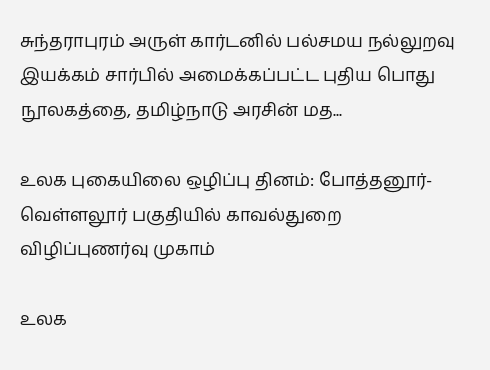சுந்தராபுரம் அருள் கார்டனில் பல்சமய நல்லுறவு இயக்கம் சார்பில் அமைக்கப்பட்ட புதிய பொது நூலகத்தை, தமிழ்நாடு அரசின் மத...

உலக புகையிலை ஒழிப்பு தினம்: போத்தனூர்-வெள்ளலூர் பகுதியில் காவல்துறை விழிப்புணர்வு முகாம்

உலக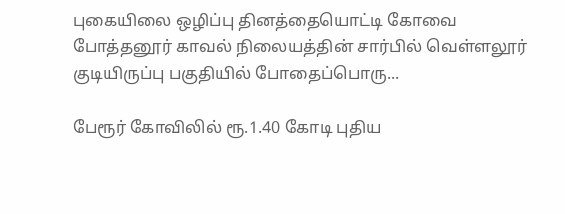புகையிலை ஒழிப்பு தினத்தையொட்டி கோவை போத்தனூர் காவல் நிலையத்தின் சார்பில் வெள்ளலூர் குடியிருப்பு பகுதியில் போதைப்பொரு...

பேரூர் கோவிலில் ரூ.1.40 கோடி புதிய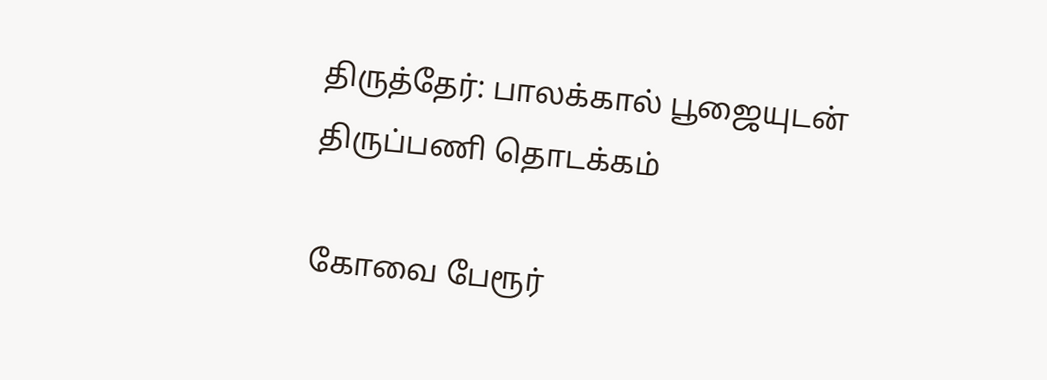திருத்தேர்: பாலக்கால் பூஜையுடன் திருப்பணி தொடக்கம்

கோவை பேரூர்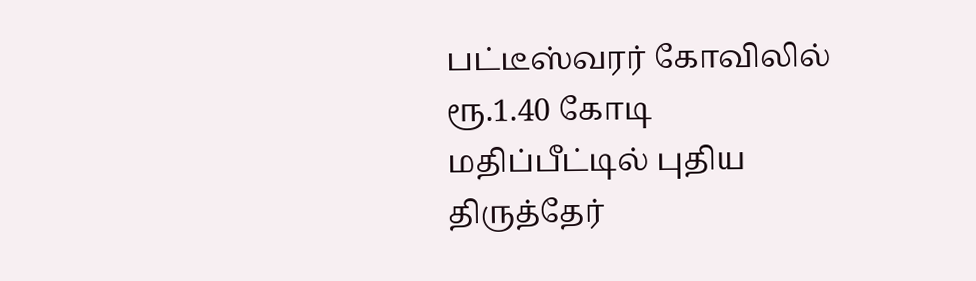பட்டீஸ்வரர் கோவிலில் ரூ.1.40 கோடி மதிப்பீட்டில் புதிய திருத்தேர்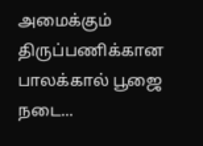அமைக்கும் திருப்பணிக்கான பாலக்கால் பூஜை நடை...